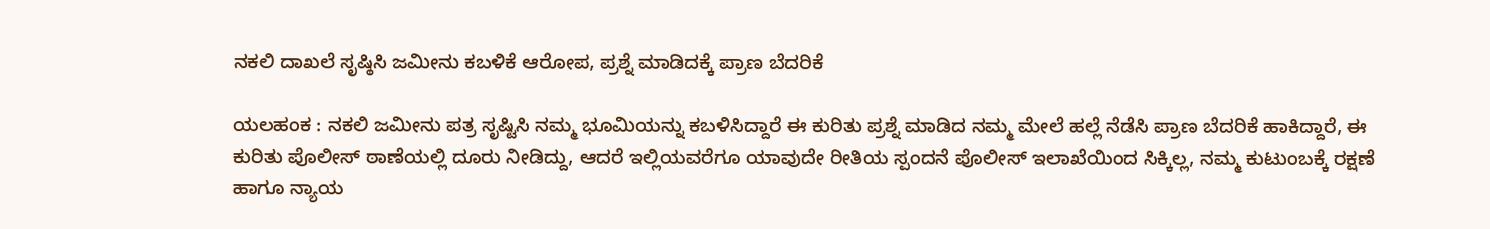ನಕಲಿ ದಾಖಲೆ ಸೃಷ್ಠಿಸಿ ಜಮೀನು ಕಬಳಿಕೆ ಆರೋಪ, ಪ್ರಶ್ನೆ ಮಾಡಿದಕ್ಕೆ ಪ್ರಾಣ ಬೆದರಿಕೆ

ಯಲಹಂಕ : ನಕಲಿ ಜಮೀನು ಪತ್ರ ಸೃಷ್ಟಿಸಿ ನಮ್ಮ ಭೂಮಿಯನ್ನು ಕಬಳಿಸಿದ್ದಾರೆ ಈ ಕುರಿತು ಪ್ರಶ್ನೆ ಮಾಡಿದ ನಮ್ಮ ಮೇಲೆ ಹಲ್ಲೆ ನೆಡೆಸಿ ಪ್ರಾಣ ಬೆದರಿಕೆ ಹಾಕಿದ್ದಾರೆ, ಈ ಕುರಿತು ಪೊಲೀಸ್ ಠಾಣೆಯಲ್ಲಿ ದೂರು ನೀಡಿದ್ದು, ಆದರೆ ಇಲ್ಲಿಯವರೆಗೂ ಯಾವುದೇ ರೀತಿಯ ಸ್ಪಂದನೆ ಪೊಲೀಸ್ ಇಲಾಖೆಯಿಂದ ಸಿಕ್ಕಿಲ್ಲ, ನಮ್ಮ ಕುಟುಂಬಕ್ಕೆ ರಕ್ಷಣೆ ಹಾಗೂ ನ್ಯಾಯ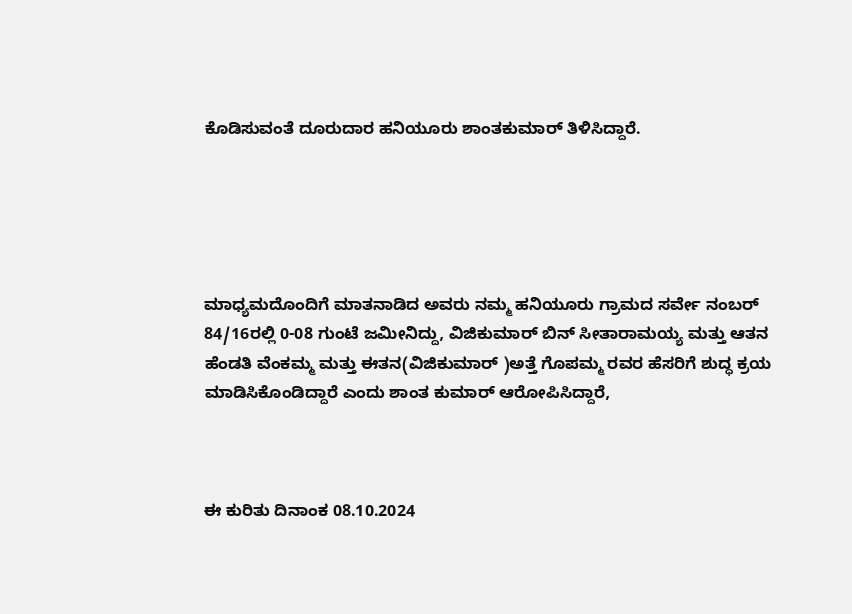ಕೊಡಿಸುವಂತೆ ದೂರುದಾರ ಹನಿಯೂರು ಶಾಂತಕುಮಾರ್ ತಿಳಿಸಿದ್ದಾರೆ.





ಮಾಧ್ಯಮದೊಂದಿಗೆ ಮಾತನಾಡಿದ ಅವರು ನಮ್ಮ ಹನಿಯೂರು ಗ್ರಾಮದ ಸರ್ವೇ ನಂಬರ್ 84/16ರಲ್ಲಿ 0-08 ಗುಂಟೆ ಜಮೀನಿದ್ದು, ವಿಜಿಕುಮಾರ್ ಬಿನ್ ಸೀತಾರಾಮಯ್ಯ ಮತ್ತು ಆತನ ಹೆಂಡತಿ ವೆಂಕಮ್ಮ ಮತ್ತು ಈತನ(ವಿಜಿಕುಮಾರ್ )ಅತ್ತೆ ಗೊಪಮ್ಮ ರವರ ಹೆಸರಿಗೆ ಶುದ್ಧ ಕ್ರಯ ಮಾಡಿಸಿಕೊಂಡಿದ್ದಾರೆ ಎಂದು ಶಾಂತ ಕುಮಾರ್ ಆರೋಪಿಸಿದ್ದಾರೆ,



ಈ ಕುರಿತು ದಿನಾಂಕ 08.10.2024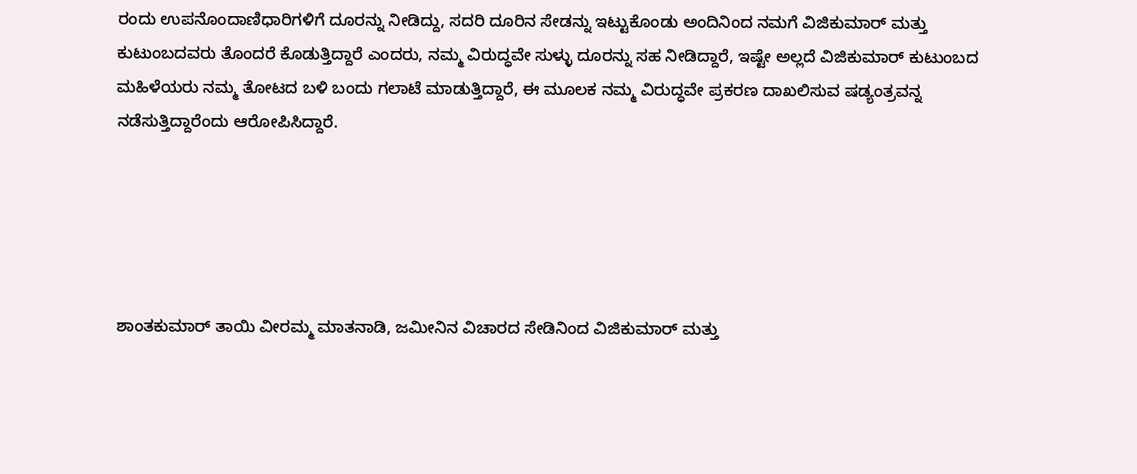ರಂದು ಉಪನೊಂದಾಣಿಧಾರಿಗಳಿಗೆ ದೂರನ್ನು ನೀಡಿದ್ದು, ಸದರಿ ದೂರಿನ ಸೇಡನ್ನು ಇಟ್ಟುಕೊಂಡು ಅಂದಿನಿಂದ ನಮಗೆ ವಿಜಿಕುಮಾರ್ ಮತ್ತು ಕುಟುಂಬದವರು ತೊಂದರೆ ಕೊಡುತ್ತಿದ್ದಾರೆ ಎಂದರು, ನಮ್ಮ ವಿರುದ್ಧವೇ ಸುಳ್ಳು ದೂರನ್ನು ಸಹ ನೀಡಿದ್ದಾರೆ, ಇಷ್ಟೇ ಅಲ್ಲದೆ ವಿಜಿಕುಮಾರ್ ಕುಟುಂಬದ ಮಹಿಳೆಯರು ನಮ್ಮ ತೋಟದ ಬಳಿ ಬಂದು ಗಲಾಟೆ ಮಾಡುತ್ತಿದ್ದಾರೆ, ಈ ಮೂಲಕ ನಮ್ಮ ವಿರುದ್ಧವೇ ಪ್ರಕರಣ ದಾಖಲಿಸುವ ಷಡ್ಯಂತ್ರವನ್ನ ನಡೆಸುತ್ತಿದ್ದಾರೆಂದು ಆರೋಪಿಸಿದ್ದಾರೆ.





ಶಾಂತಕುಮಾರ್ ತಾಯಿ ವೀರಮ್ಮ ಮಾತನಾಡಿ, ಜಮೀನಿನ ವಿಚಾರದ ಸೇಡಿನಿಂದ ವಿಜಿಕುಮಾರ್ ಮತ್ತು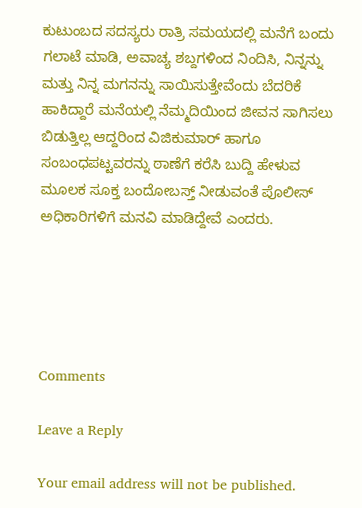ಕುಟುಂಬದ ಸದಸ್ಯರು ರಾತ್ರಿ ಸಮಯದಲ್ಲಿ ಮನೆಗೆ ಬಂದು ಗಲಾಟೆ ಮಾಡಿ, ಅವಾಚ್ಯ ಶಬ್ದಗಳಿಂದ ನಿಂದಿಸಿ, ನಿನ್ನನ್ನು ಮತ್ತು ನಿನ್ನ ಮಗನನ್ನು ಸಾಯಿಸುತ್ತೇವೆಂದು ಬೆದರಿಕೆ ಹಾಕಿದ್ದಾರೆ ಮನೆಯಲ್ಲಿ ನೆಮ್ಮದಿಯಿಂದ ಜೀವನ ಸಾಗಿಸಲು ಬಿಡುತ್ತಿಲ್ಲ ಆದ್ದರಿಂದ ವಿಜಿಕುಮಾರ್ ಹಾಗೂ ಸಂಬಂಧಪಟ್ಟವರನ್ನು ಠಾಣೆಗೆ ಕರೆಸಿ ಬುದ್ದಿ ಹೇಳುವ ಮೂಲಕ ಸೂಕ್ತ ಬಂದೋಬಸ್ತ್ ನೀಡುವಂತೆ ಪೊಲೀಸ್ ಅಧಿಕಾರಿಗಳಿಗೆ ಮನವಿ ಮಾಡಿದ್ದೇವೆ ಎಂದರು.





Comments

Leave a Reply

Your email address will not be published.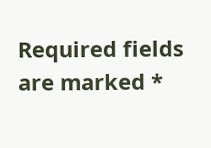Required fields are marked *